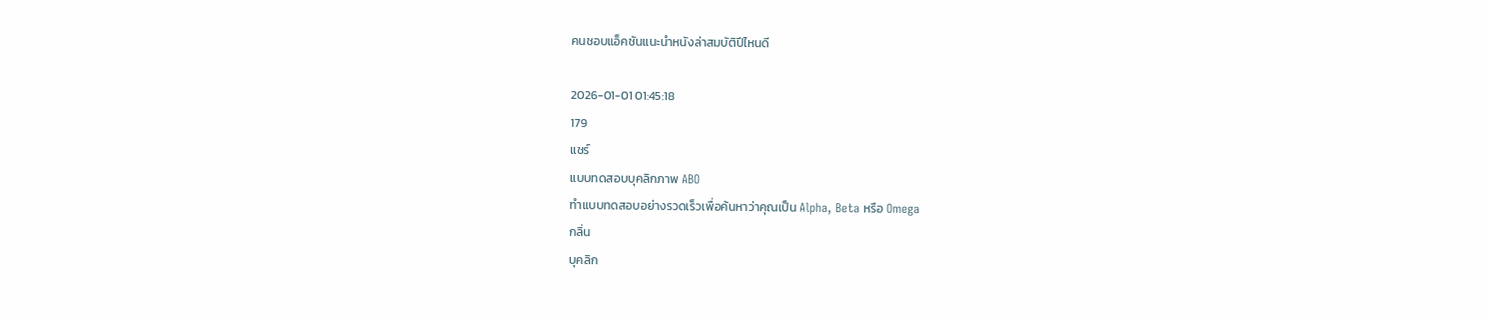คนชอบแอ็คชันแนะนำหนังล่าสมบัติปีไหนดี

2026-01-01 01:45:18
179
แชร์
แบบทดสอบบุคลิกภาพ ABO
ทำแบบทดสอบอย่างรวดเร็วเพื่อค้นหาว่าคุณเป็น Alpha, Beta หรือ Omega
กลิ่น
บุคลิก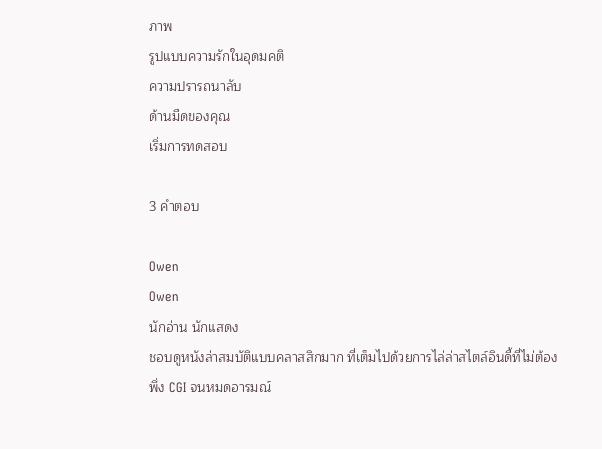ภาพ
รูปแบบความรักในอุดมคติ
ความปรารถนาลับ
ด้านมืดของคุณ
เริ่มการทดสอบ

3 คำตอบ

Owen
Owen
นักอ่าน นักแสดง
ชอบดูหนังล่าสมบัติแบบคลาสสิกมาก ที่เต็มไปด้วยการไล่ล่าสไตล์อินดี้ที่ไม่ต้องพึ่ง CGI จนหมดอารมณ์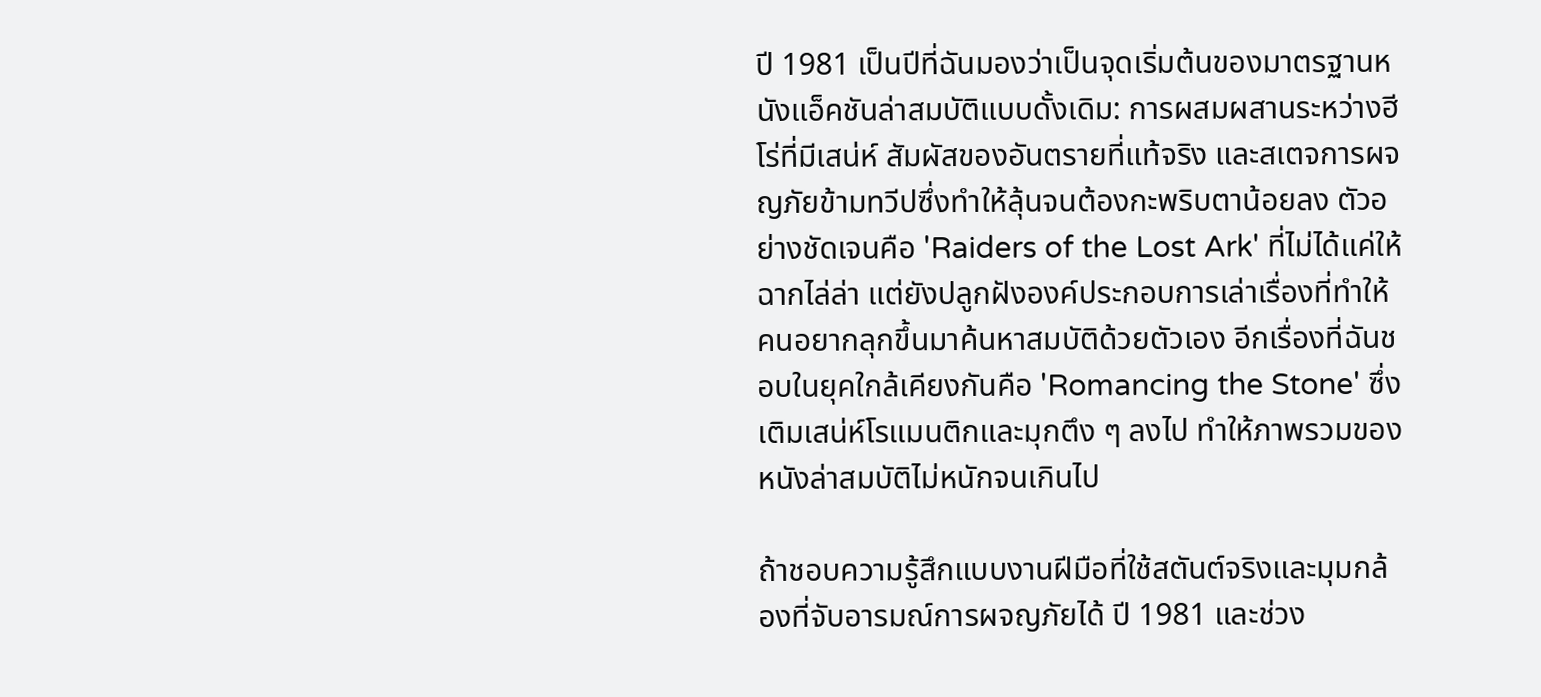ปี 1981 เป็นปีที่ฉันมองว่าเป็นจุดเริ่มต้นของมาตรฐานหนังแอ็คชันล่าสมบัติแบบดั้งเดิม: การผสมผสานระหว่างฮีโร่ที่มีเสน่ห์ สัมผัสของอันตรายที่แท้จริง และสเตจการผจญภัยข้ามทวีปซึ่งทำให้ลุ้นจนต้องกะพริบตาน้อยลง ตัวอย่างชัดเจนคือ 'Raiders of the Lost Ark' ที่ไม่ได้แค่ให้ฉากไล่ล่า แต่ยังปลูกฝังองค์ประกอบการเล่าเรื่องที่ทำให้คนอยากลุกขึ้นมาค้นหาสมบัติด้วยตัวเอง อีกเรื่องที่ฉันชอบในยุคใกล้เคียงกันคือ 'Romancing the Stone' ซึ่งเติมเสน่ห์โรแมนติกและมุกตึง ๆ ลงไป ทำให้ภาพรวมของหนังล่าสมบัติไม่หนักจนเกินไป

ถ้าชอบความรู้สึกแบบงานฝีมือที่ใช้สตันต์จริงและมุมกล้องที่จับอารมณ์การผจญภัยได้ ปี 1981 และช่วง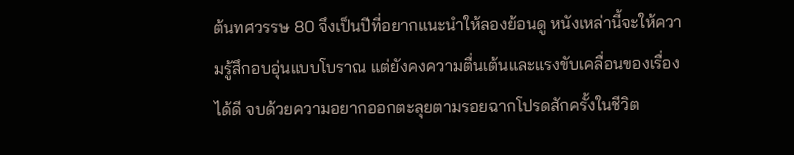ต้นทศวรรษ 80 จึงเป็นปีที่อยากแนะนำให้ลองย้อนดู หนังเหล่านี้จะให้ความรู้สึกอบอุ่นแบบโบราณ แต่ยังคงความตื่นเต้นและแรงขับเคลื่อนของเรื่องได้ดี จบด้วยความอยากออกตะลุยตามรอยฉากโปรดสักครั้งในชีวิต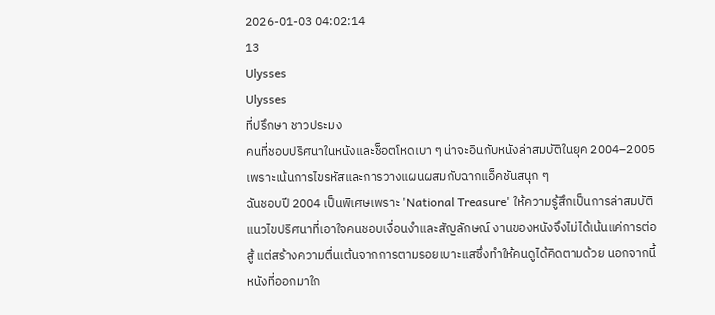2026-01-03 04:02:14
13
Ulysses
Ulysses
ที่ปรึกษา ชาวประมง
คนที่ชอบปริศนาในหนังและช็อตโหดเบา ๆ น่าจะอินกับหนังล่าสมบัติในยุค 2004–2005 เพราะเน้นการไขรหัสและการวางแผนผสมกับฉากแอ็คชันสนุก ๆ
ฉันชอบปี 2004 เป็นพิเศษเพราะ 'National Treasure' ให้ความรู้สึกเป็นการล่าสมบัติแนวไขปริศนาที่เอาใจคนชอบเงื่อนงำและสัญลักษณ์ งานของหนังจึงไม่ได้เน้นแค่การต่อสู้ แต่สร้างความตื่นเต้นจากการตามรอยเบาะแสซึ่งทำให้คนดูได้คิดตามด้วย นอกจากนี้หนังที่ออกมาใก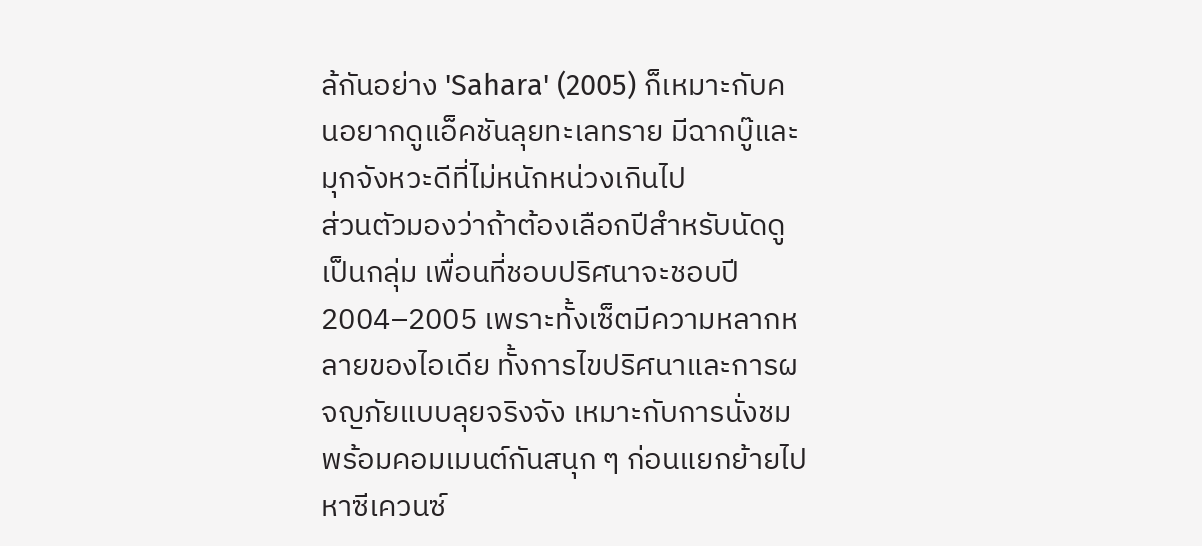ล้กันอย่าง 'Sahara' (2005) ก็เหมาะกับคนอยากดูแอ็คชันลุยทะเลทราย มีฉากบู๊และมุกจังหวะดีที่ไม่หนักหน่วงเกินไป
ส่วนตัวมองว่าถ้าต้องเลือกปีสำหรับนัดดูเป็นกลุ่ม เพื่อนที่ชอบปริศนาจะชอบปี 2004–2005 เพราะทั้งเซ็ตมีความหลากหลายของไอเดีย ทั้งการไขปริศนาและการผจญภัยแบบลุยจริงจัง เหมาะกับการนั่งชมพร้อมคอมเมนต์กันสนุก ๆ ก่อนแยกย้ายไปหาซีเควนซ์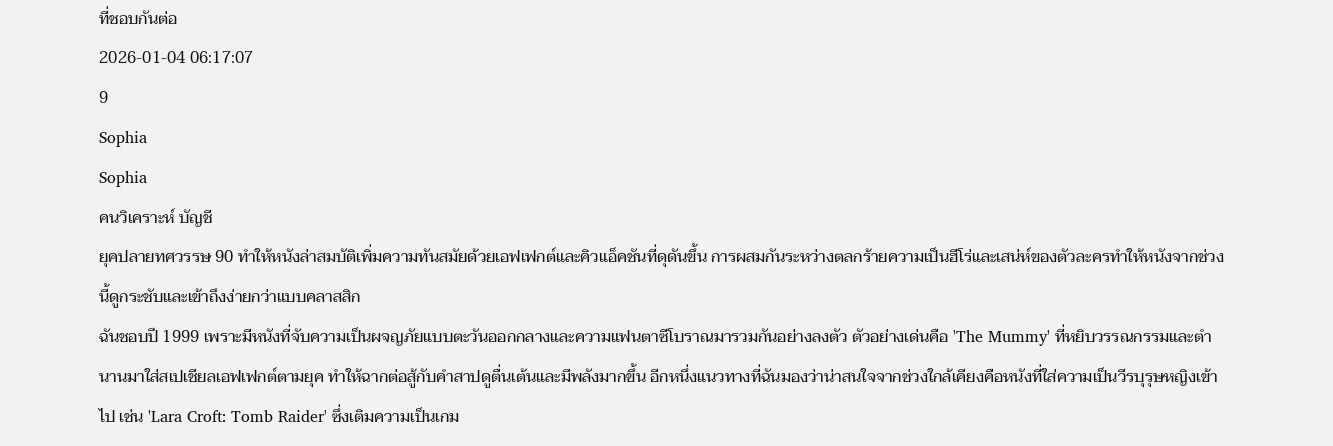ที่ชอบกันต่อ
2026-01-04 06:17:07
9
Sophia
Sophia
คนวิเคราะห์ บัญชี
ยุคปลายทศวรรษ 90 ทำให้หนังล่าสมบัติเพิ่มความทันสมัยด้วยเอฟเฟกต์และคิวแอ็คชันที่ดุดันขึ้น การผสมกันระหว่างตลกร้ายความเป็นฮีโร่และเสน่ห์ของตัวละครทำให้หนังจากช่วงนี้ดูกระชับและเข้าถึงง่ายกว่าแบบคลาสสิก
ฉันชอบปี 1999 เพราะมีหนังที่จับความเป็นผจญภัยแบบตะวันออกกลางและความแฟนตาซีโบราณมารวมกันอย่างลงตัว ตัวอย่างเด่นคือ 'The Mummy' ที่หยิบวรรณกรรมและตำนานมาใส่สเปเชียลเอฟเฟกต์ตามยุค ทำให้ฉากต่อสู้กับคำสาปดูตื่นเต้นและมีพลังมากขึ้น อีกหนึ่งแนวทางที่ฉันมองว่าน่าสนใจจากช่วงใกล้เคียงคือหนังที่ใส่ความเป็นวีรบุรุษหญิงเข้าไป เช่น 'Lara Croft: Tomb Raider' ซึ่งเติมความเป็นเกม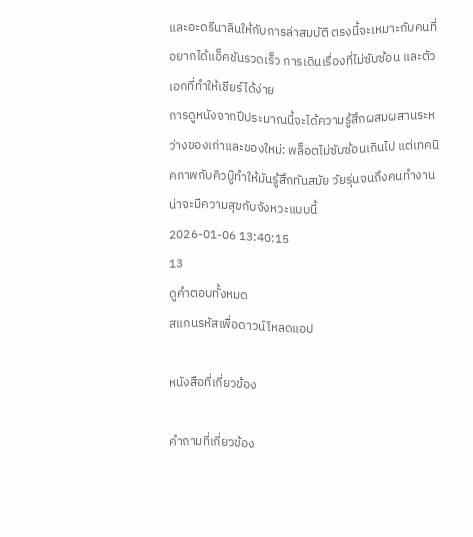และอะดรีนาลินให้กับการล่าสมบัติ ตรงนี้จะเหมาะกับคนที่อยากได้แอ็คชันรวดเร็ว การเดินเรื่องที่ไม่ซับซ้อน และตัวเอกที่ทำให้เชียร์ได้ง่าย
การดูหนังจากปีประมาณนี้จะได้ความรู้สึกผสมผสานระหว่างของเก่าและของใหม่: พล็อตไม่ซับซ้อนเกินไป แต่เทคนิคภาพกับคิวบู๊ทำให้มันรู้สึกทันสมัย วัยรุ่นจนถึงคนทำงานน่าจะมีความสุขกับจังหวะแบบนี้
2026-01-06 13:40:15
13
ดูคำตอบทั้งหมด
สแกนรหัสเพื่อดาวน์โหลดแอป

หนังสือที่เกี่ยวข้อง

คำถามที่เกี่ยวข้อง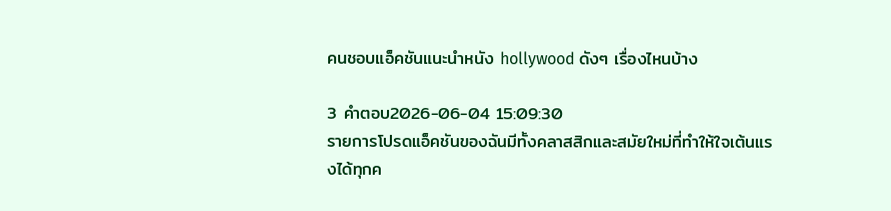คนชอบแอ็คชันแนะนำหนัง hollywood ดังๆ เรื่องไหนบ้าง

3 คำตอบ2026-06-04 15:09:30
รายการโปรดแอ็คชันของฉันมีทั้งคลาสสิกและสมัยใหม่ที่ทำให้ใจเต้นแรงได้ทุกค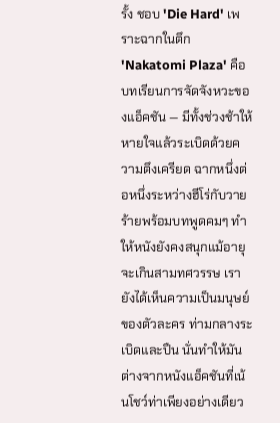รั้ง ชอบ 'Die Hard' เพราะฉากในตึก 'Nakatomi Plaza' คือบทเรียนการจัดจังหวะของแอ็คชัน — มีทั้งช่วงช้าให้หายใจแล้วระเบิดด้วยความตึงเครียด ฉากหนึ่งต่อหนึ่งระหว่างฮีโร่กับวายร้ายพร้อมบทพูดคมๆ ทำให้หนังยังคงสนุกแม้อายุจะเกินสามทศวรรษ เรายังได้เห็นความเป็นมนุษย์ของตัวละคร ท่ามกลางระเบิดและปืน นั่นทำให้มันต่างจากหนังแอ็คชันที่เน้นโชว์ท่าเพียงอย่างเดียว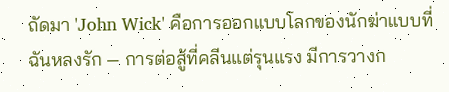ถัดมา 'John Wick' คือการออกแบบโลกของนักฆ่าแบบที่ฉันหลงรัก — การต่อสู้ที่คลีนแต่รุนแรง มีการวางก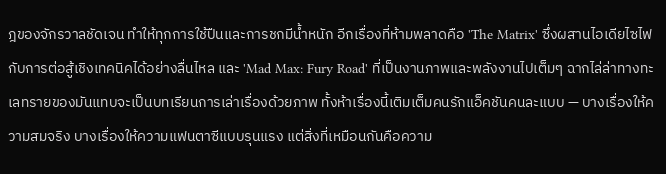ฎของจักรวาลชัดเจน ทำให้ทุกการใช้ปืนและการชกมีน้ำหนัก อีกเรื่องที่ห้ามพลาดคือ 'The Matrix' ซึ่งผสานไอเดียไซไฟกับการต่อสู้เชิงเทคนิคได้อย่างลื่นไหล และ 'Mad Max: Fury Road' ที่เป็นงานภาพและพลังงานไปเต็มๆ ฉากไล่ล่าทางทะเลทรายของมันแทบจะเป็นบทเรียนการเล่าเรื่องด้วยภาพ ทั้งห้าเรื่องนี้เติมเต็มคนรักแอ็คชันคนละแบบ — บางเรื่องให้ความสมจริง บางเรื่องให้ความแฟนตาซีแบบรุนแรง แต่สิ่งที่เหมือนกันคือความ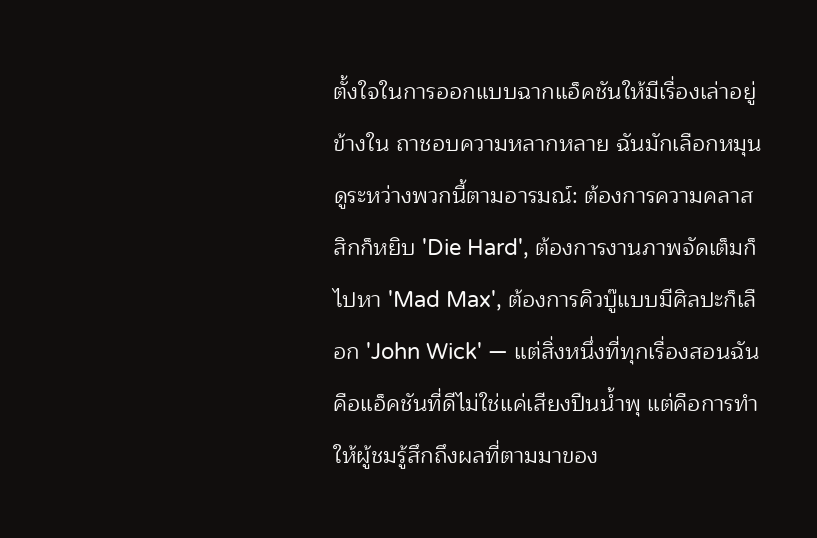ตั้งใจในการออกแบบฉากแอ็คชันให้มีเรื่องเล่าอยู่ข้างใน ถาชอบความหลากหลาย ฉันมักเลือกหมุนดูระหว่างพวกนี้ตามอารมณ์: ต้องการความคลาสสิกก็หยิบ 'Die Hard', ต้องการงานภาพจัดเต็มก็ไปหา 'Mad Max', ต้องการคิวบู๊แบบมีศิลปะก็เลือก 'John Wick' — แต่สิ่งหนึ่งที่ทุกเรื่องสอนฉันคือแอ็คชันที่ดีไม่ใช่แค่เสียงปืนน้ำพุ แต่คือการทำให้ผู้ชมรู้สึกถึงผลที่ตามมาของ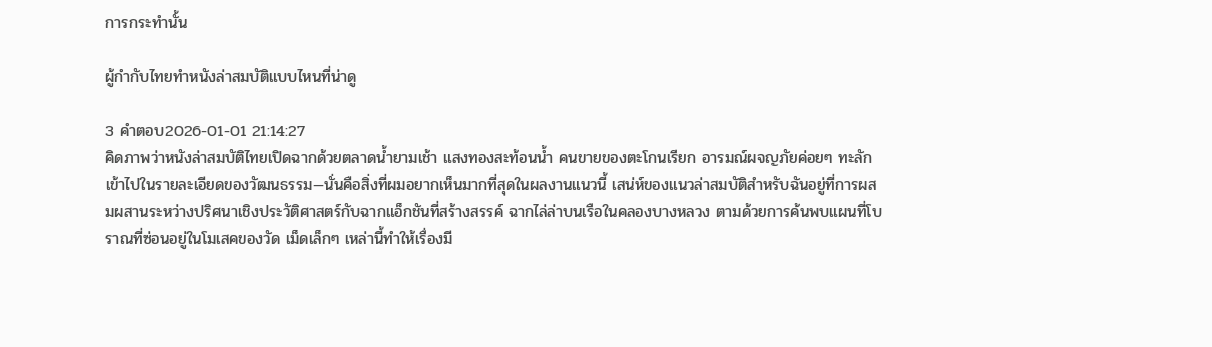การกระทำนั้น

ผู้กำกับไทยทำหนังล่าสมบัติแบบไหนที่น่าดู

3 คำตอบ2026-01-01 21:14:27
คิดภาพว่าหนังล่าสมบัติไทยเปิดฉากด้วยตลาดน้ำยามเช้า แสงทองสะท้อนน้ำ คนขายของตะโกนเรียก อารมณ์ผจญภัยค่อยๆ ทะลักเข้าไปในรายละเอียดของวัฒนธรรม—นั่นคือสิ่งที่ผมอยากเห็นมากที่สุดในผลงานแนวนี้ เสน่ห์ของแนวล่าสมบัติสำหรับฉันอยู่ที่การผสมผสานระหว่างปริศนาเชิงประวัติศาสตร์กับฉากแอ็กชันที่สร้างสรรค์ ฉากไล่ล่าบนเรือในคลองบางหลวง ตามด้วยการค้นพบแผนที่โบราณที่ซ่อนอยู่ในโมเสคของวัด เม็ดเล็กๆ เหล่านี้ทำให้เรื่องมี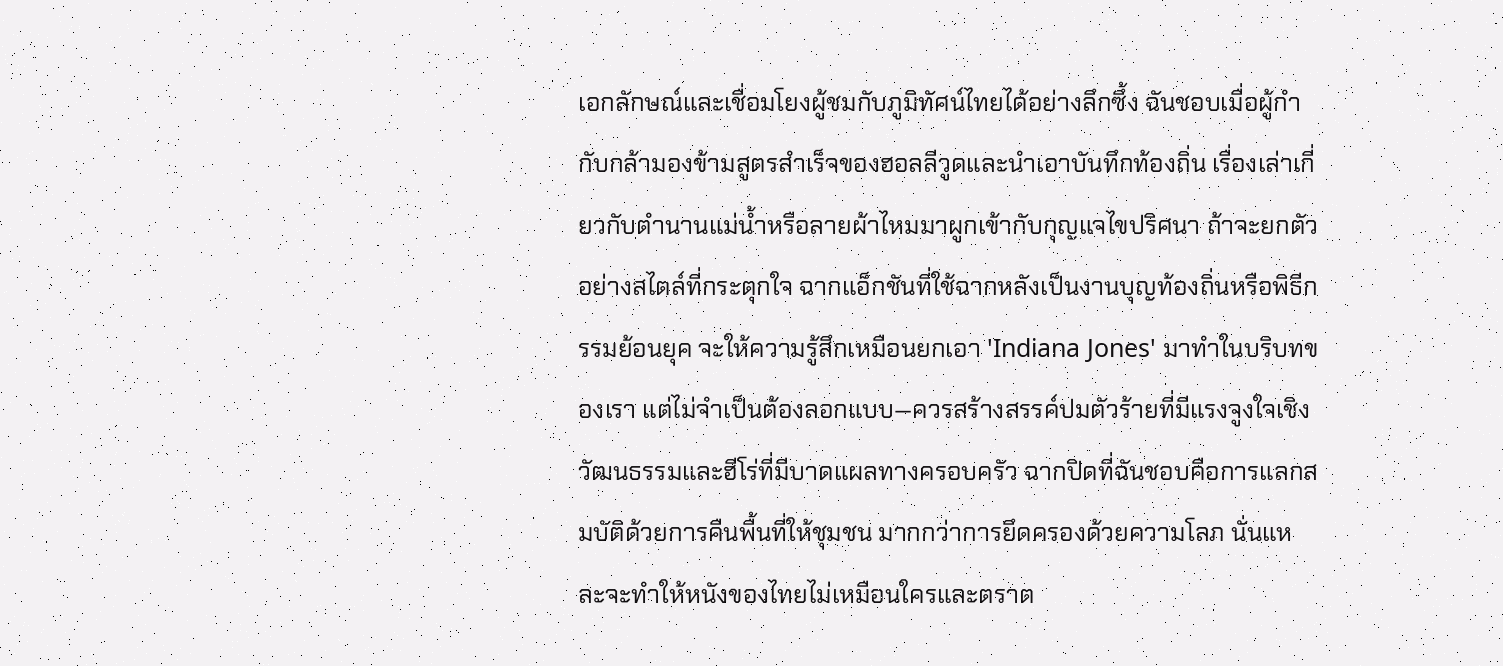เอกลักษณ์และเชื่อมโยงผู้ชมกับภูมิทัศน์ไทยได้อย่างลึกซึ้ง ฉันชอบเมื่อผู้กำกับกล้ามองข้ามสูตรสำเร็จของฮอลลีวูดและนำเอาบันทึกท้องถิ่น เรื่องเล่าเกี่ยวกับตำนานแม่น้ำหรือลายผ้าไหมมาผูกเข้ากับกุญแจไขปริศนา ถ้าจะยกตัวอย่างสไตล์ที่กระตุกใจ ฉากแอ็กชันที่ใช้ฉากหลังเป็นงานบุญท้องถิ่นหรือพิธีกรรมย้อนยุค จะให้ความรู้สึกเหมือนยกเอา 'Indiana Jones' มาทำในบริบทของเรา แต่ไม่จำเป็นต้องลอกแบบ—ควรสร้างสรรค์ปมตัวร้ายที่มีแรงจูงใจเชิงวัฒนธรรมและฮีโร่ที่มีบาดแผลทางครอบครัว ฉากปิดที่ฉันชอบคือการแลกสมบัติด้วยการคืนพื้นที่ให้ชุมชน มากกว่าการยึดครองด้วยความโลภ นั่นแหละจะทำให้หนังของไทยไม่เหมือนใครและตราต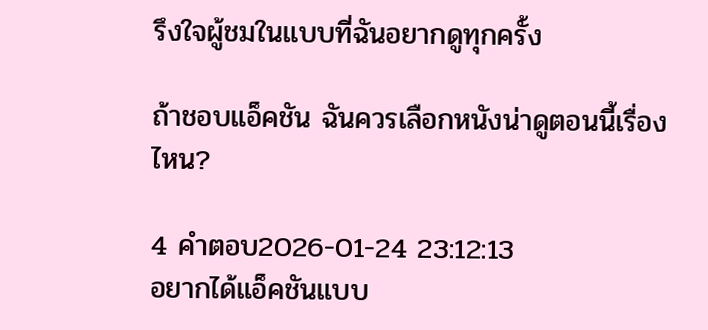รึงใจผู้ชมในแบบที่ฉันอยากดูทุกครั้ง

ถ้าชอบแอ็คชัน ฉันควรเลือกหนังน่าดูตอนนี้เรื่องไหน?

4 คำตอบ2026-01-24 23:12:13
อยากได้แอ็คชันแบบ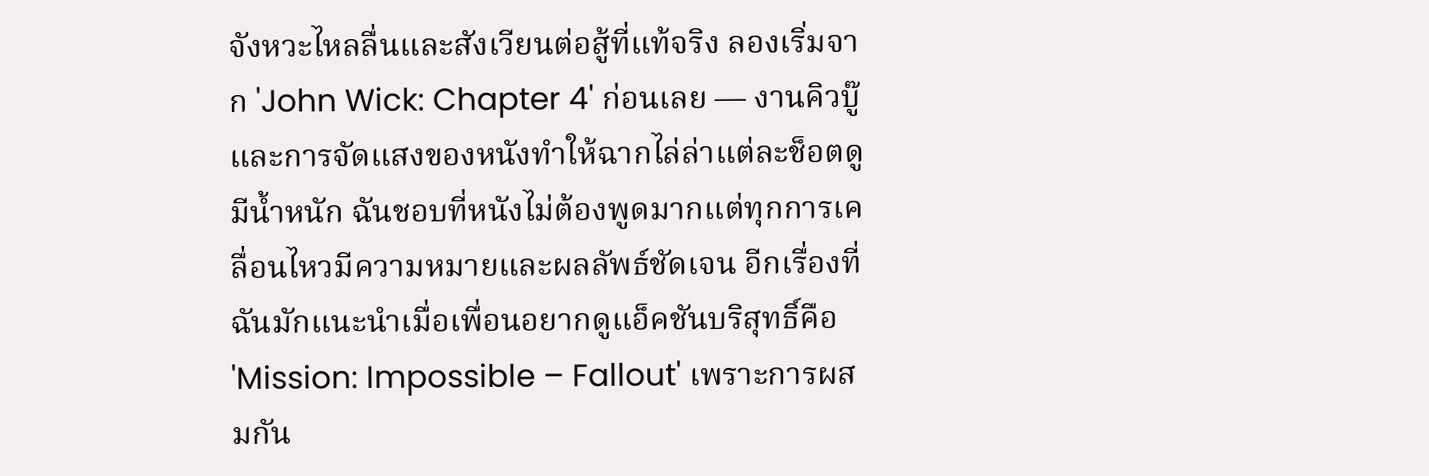จังหวะไหลลื่นและสังเวียนต่อสู้ที่แท้จริง ลองเริ่มจาก 'John Wick: Chapter 4' ก่อนเลย — งานคิวบู๊และการจัดแสงของหนังทำให้ฉากไล่ล่าแต่ละช็อตดูมีน้ำหนัก ฉันชอบที่หนังไม่ต้องพูดมากแต่ทุกการเคลื่อนไหวมีความหมายและผลลัพธ์ชัดเจน อีกเรื่องที่ฉันมักแนะนำเมื่อเพื่อนอยากดูแอ็คชันบริสุทธิ์คือ 'Mission: Impossible – Fallout' เพราะการผสมกัน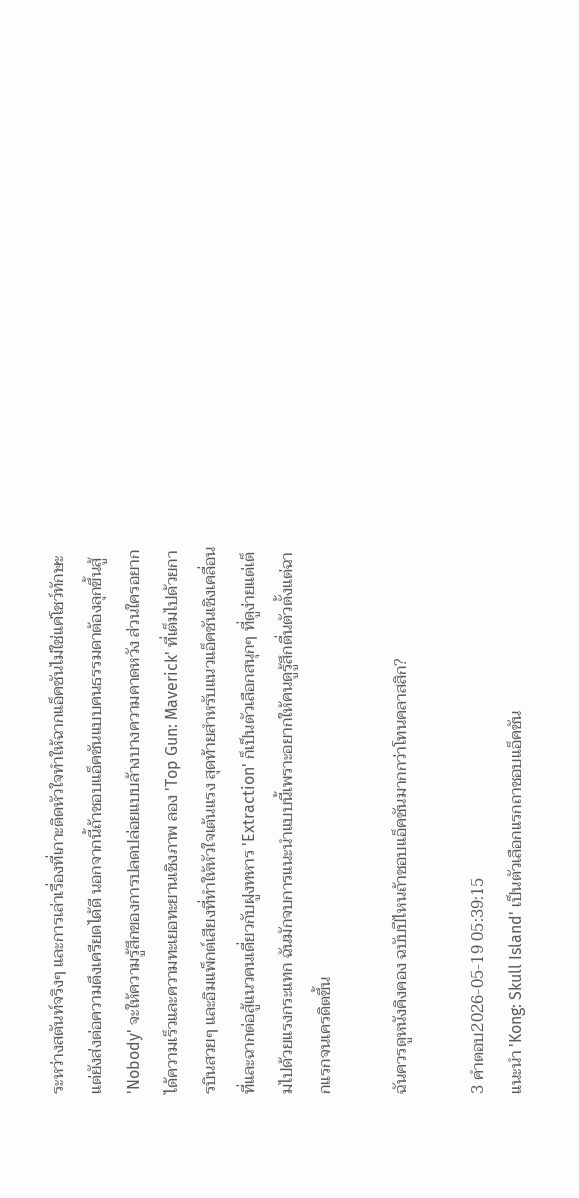ระหว่างสตันท์จริงๆ และการเล่าเรื่องที่เกาะติดหัวใจทำให้ฉากแอ็คชันไม่ใช่แค่โชว์ทักษะ แต่ยังส่งต่อความตึงเครียดได้ดี นอกจากนี้ถ้าชอบแอ็คชันแบบคนธรรมดาต้องลุกขึ้นสู้ 'Nobody' จะให้ความรู้สึกของการปลดปล่อยแบบล้างบางความคาดหวัง ส่วนใครอยากได้ความเร็วและความทะเยอทะยานเชิงภาพ ลอง 'Top Gun: Maverick' ที่เต็มไปด้วยการบินสวยๆ และอิมแพ็กต์เสียงที่ทำให้หัวใจเต้นแรง สุดท้ายสำหรับแนวแอ็คชันเชิงเคลื่อนที่และฉากต่อสู้แนวคนเดี่ยวกับฝูงทหาร 'Extraction' ก็เป็นตัวเลือกสนุกๆ ที่ดูง่ายแต่เต็มไปด้วยแรงกระแทก ฉันมักจบการแนะนำแบบนี้เพราะอยากให้คนดูรู้สึกตื่นตัวตั้งแต่ฉากแรกจนเครดิตขึ้น

ฉันควรดูหนังคิงคอง ฉบับปีไหนถ้าชอบแอ็คชันมากกว่าโทนคลาสสิก?

3 คำตอบ2026-05-19 05:39:15
แนะนำ 'Kong: Skull Island' เป็นตัวเลือกแรกถาชอบแอ็คชัน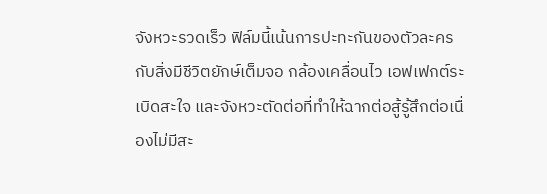จังหวะรวดเร็ว ฟิล์มนี้เน้นการปะทะกันของตัวละครกับสิ่งมีชีวิตยักษ์เต็มจอ กล้องเคลื่อนไว เอฟเฟกต์ระเบิดสะใจ และจังหวะตัดต่อที่ทำให้ฉากต่อสู้รู้สึกต่อเนื่องไม่มีสะ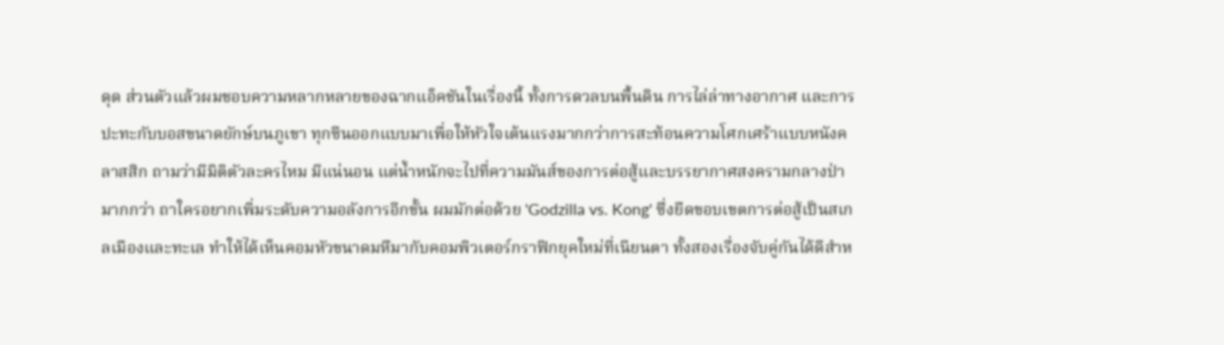ดุด ส่วนตัวแล้วผมชอบความหลากหลายของฉากแอ็คชันในเรื่องนี้ ทั้งการดวลบนพื้นดิน การไล่ล่าทางอากาศ และการปะทะกับบอสขนาดยักษ์บนภูเขา ทุกซีนออกแบบมาเพื่อให้หัวใจเต้นแรงมากกว่าการสะท้อนความโศกเศร้าแบบหนังคลาสสิก ถามว่ามีมิติตัวละครไหม มีแน่นอน แต่น้ำหนักจะไปที่ความมันส์ของการต่อสู้และบรรยากาศสงครามกลางป่ามากกว่า ถาใครอยากเพิ่มระดับความอลังการอีกขั้น ผมมักต่อด้วย 'Godzilla vs. Kong' ซึ่งยืดขอบเขตการต่อสู้เป็นสเกลเมืองและทะเล ทำให้ได้เห็นคอมหัวขนาดมหึมากับคอมพิวเตอร์กราฟิกยุคใหม่ที่เนียนตา ทั้งสองเรื่องจับคู่กันได้ดีสำห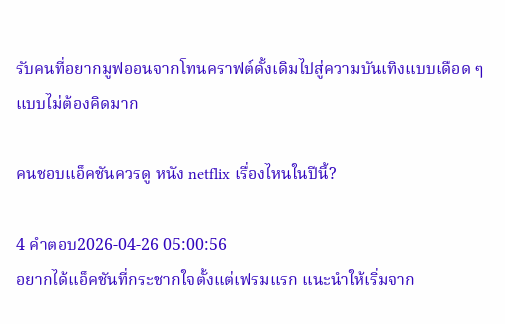รับคนที่อยากมูฟออนจากโทนคราฟต์ดั้งเดิมไปสู่ความบันเทิงแบบเดือด ๆ แบบไม่ต้องคิดมาก

คนชอบแอ็คชันควรดู หนัง netflix เรื่องไหนในปีนี้?

4 คำตอบ2026-04-26 05:00:56
อยากได้แอ็คชันที่กระชากใจตั้งแต่เฟรมแรก แนะนำให้เริ่มจาก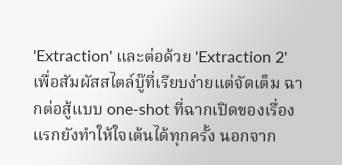'Extraction' และต่อด้วย 'Extraction 2' เพื่อสัมผัสสไตล์บู๊ที่เรียบง่ายแต่จัดเต็ม ฉากต่อสู้แบบ one-shot ที่ฉากเปิดของเรื่องแรกยังทำให้ใจเต้นได้ทุกครั้ง นอกจาก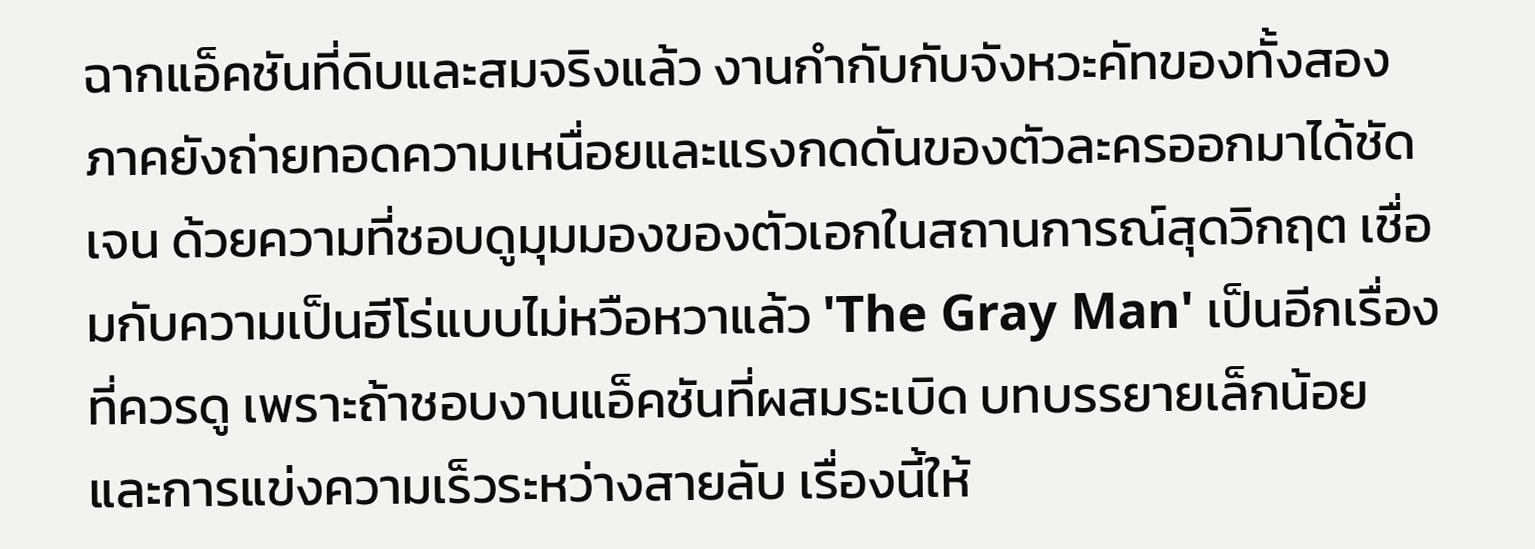ฉากแอ็คชันที่ดิบและสมจริงแล้ว งานกำกับกับจังหวะคัทของทั้งสองภาคยังถ่ายทอดความเหนื่อยและแรงกดดันของตัวละครออกมาได้ชัดเจน ด้วยความที่ชอบดูมุมมองของตัวเอกในสถานการณ์สุดวิกฤต เชื่อมกับความเป็นฮีโร่แบบไม่หวือหวาแล้ว 'The Gray Man' เป็นอีกเรื่องที่ควรดู เพราะถ้าชอบงานแอ็คชันที่ผสมระเบิด บทบรรยายเล็กน้อย และการแข่งความเร็วระหว่างสายลับ เรื่องนี้ให้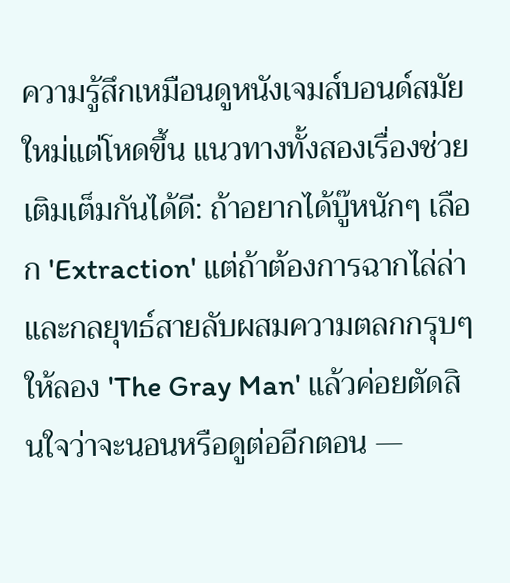ความรู้สึกเหมือนดูหนังเจมส์บอนด์สมัยใหม่แต่โหดขึ้น แนวทางทั้งสองเรื่องช่วยเติมเต็มกันได้ดี: ถ้าอยากได้บู๊หนักๆ เลือก 'Extraction' แต่ถ้าต้องการฉากไล่ล่าและกลยุทธ์สายลับผสมความตลกกรุบๆ ให้ลอง 'The Gray Man' แล้วค่อยตัดสินใจว่าจะนอนหรือดูต่ออีกตอน —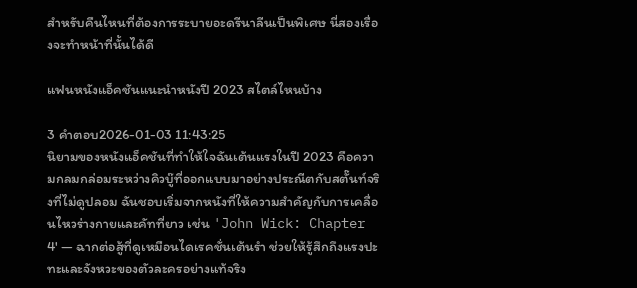สำหรับคืนไหนที่ต้องการระบายอะดรีนาลีนเป็นพิเศษ นี่สองเรื่องจะทำหน้าที่นั้นได้ดี

แฟนหนังแอ็คชันแนะนำหนังปี 2023 สไตล์ไหนบ้าง

3 คำตอบ2026-01-03 11:43:25
นิยามของหนังแอ็คชันที่ทำให้ใจฉันเต้นแรงในปี 2023 คือความกลมกล่อมระหว่างคิวบู๊ที่ออกแบบมาอย่างประณีตกับสตั๊นท์จริงที่ไม่ดูปลอม ฉันชอบเริ่มจากหนังที่ให้ความสำคัญกับการเคลื่อนไหวร่างกายและคัทที่ยาว เช่น 'John Wick: Chapter 4' — ฉากต่อสู้ที่ดูเหมือนไดเรคชั่นเต้นรำ ช่วยให้รู้สึกถึงแรงปะทะและจังหวะของตัวละครอย่างแท้จริง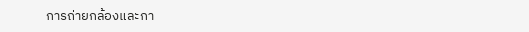การถ่ายกล้องและกา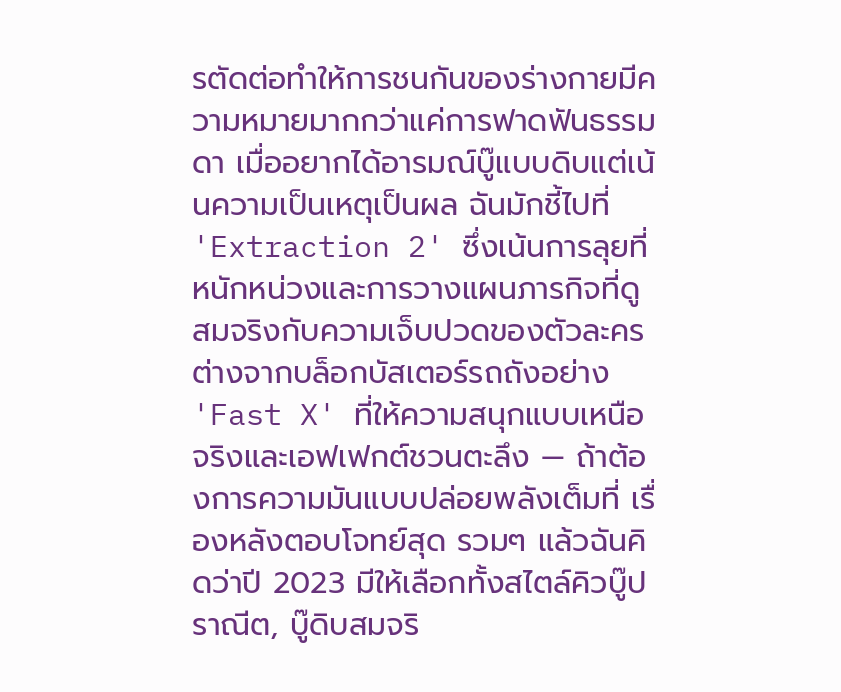รตัดต่อทำให้การชนกันของร่างกายมีความหมายมากกว่าแค่การฟาดฟันธรรมดา เมื่ออยากได้อารมณ์บู๊แบบดิบแต่เน้นความเป็นเหตุเป็นผล ฉันมักชี้ไปที่ 'Extraction 2' ซึ่งเน้นการลุยที่หนักหน่วงและการวางแผนภารกิจที่ดูสมจริงกับความเจ็บปวดของตัวละคร ต่างจากบล็อกบัสเตอร์รถถังอย่าง 'Fast X' ที่ให้ความสนุกแบบเหนือจริงและเอฟเฟกต์ชวนตะลึง — ถ้าต้องการความมันแบบปล่อยพลังเต็มที่ เรื่องหลังตอบโจทย์สุด รวมๆ แล้วฉันคิดว่าปี 2023 มีให้เลือกทั้งสไตล์คิวบู๊ปราณีต, บู๊ดิบสมจริ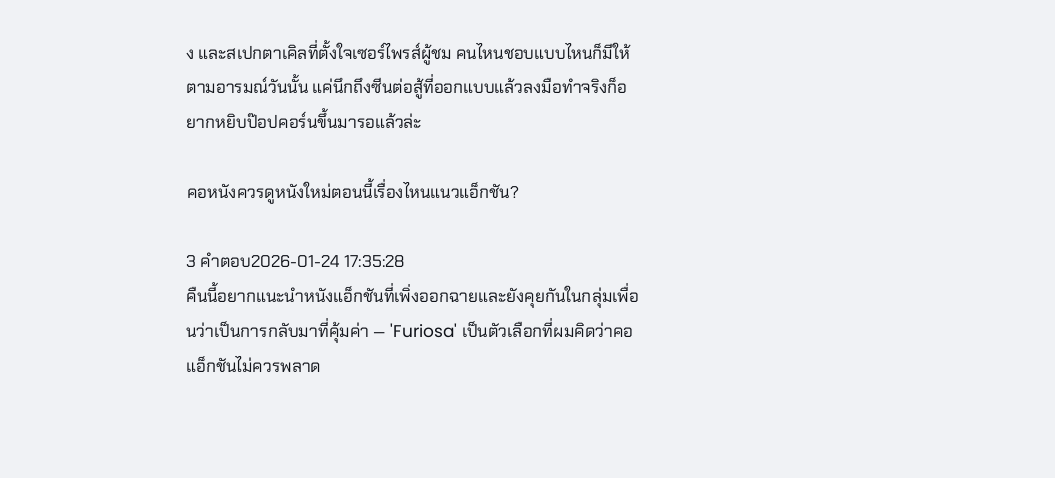ง และสเปกตาเคิลที่ตั้งใจเซอร์ไพรส์ผู้ชม คนไหนชอบแบบไหนก็มีให้ตามอารมณ์วันนั้น แค่นึกถึงซีนต่อสู้ที่ออกแบบแล้วลงมือทำจริงก็อยากหยิบป๊อปคอร์นขึ้นมารอแล้วล่ะ

คอหนังควรดูหนังใหม่ตอนนี้เรื่องไหนแนวแอ็กชัน?

3 คำตอบ2026-01-24 17:35:28
คืนนี้อยากแนะนำหนังแอ็กชันที่เพิ่งออกฉายและยังคุยกันในกลุ่มเพื่อนว่าเป็นการกลับมาที่คุ้มค่า — 'Furiosa' เป็นตัวเลือกที่ผมคิดว่าคอแอ็กชันไม่ควรพลาด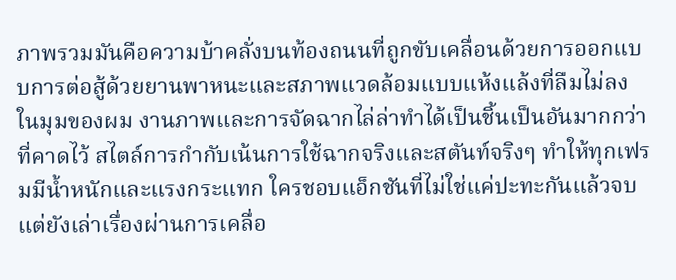ภาพรวมมันคือความบ้าคลั่งบนท้องถนนที่ถูกขับเคลื่อนด้วยการออกแบบการต่อสู้ด้วยยานพาหนะและสภาพแวดล้อมแบบแห้งแล้งที่ลืมไม่ลง ในมุมของผม งานภาพและการจัดฉากไล่ล่าทำได้เป็นชิ้นเป็นอันมากกว่าที่คาดไว้ สไตล์การกำกับเน้นการใช้ฉากจริงและสตันท์จริงๆ ทำให้ทุกเฟรมมีน้ำหนักและแรงกระแทก ใครชอบแอ็กชันที่ไม่ใช่แค่ปะทะกันแล้วจบ แต่ยังเล่าเรื่องผ่านการเคลื่อ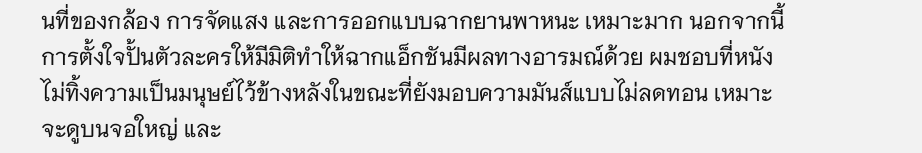นที่ของกล้อง การจัดแสง และการออกแบบฉากยานพาหนะ เหมาะมาก นอกจากนี้การตั้งใจปั้นตัวละครให้มีมิติทำให้ฉากแอ็กชันมีผลทางอารมณ์ด้วย ผมชอบที่หนังไม่ทิ้งความเป็นมนุษย์ไว้ข้างหลังในขณะที่ยังมอบความมันส์แบบไม่ลดทอน เหมาะจะดูบนจอใหญ่ และ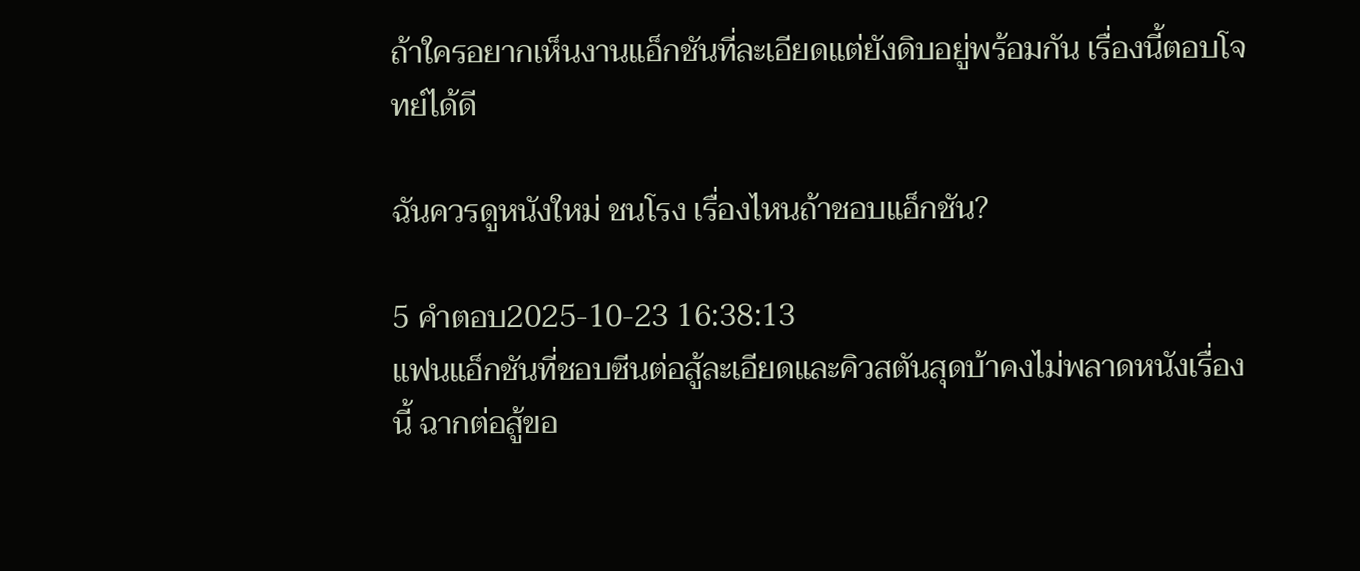ถ้าใครอยากเห็นงานแอ็กชันที่ละเอียดแต่ยังดิบอยู่พร้อมกัน เรื่องนี้ตอบโจทย์ได้ดี

ฉันควรดูหนังใหม่ ชนโรง เรื่องไหนถ้าชอบแอ็กชัน?

5 คำตอบ2025-10-23 16:38:13
แฟนแอ็กชันที่ชอบซีนต่อสู้ละเอียดและคิวสตันสุดบ้าคงไม่พลาดหนังเรื่องนี้ ฉากต่อสู้ขอ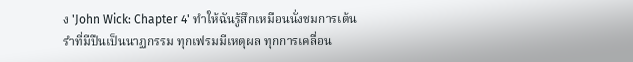ง 'John Wick: Chapter 4' ทำให้ฉันรู้สึกเหมือนนั่งชมการเต้นรำที่มีปืนเป็นนาฏกรรม ทุกเฟรมมีเหตุผล ทุกการเคลื่อน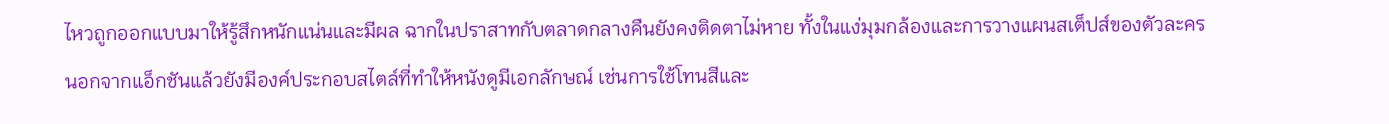ไหวถูกออกแบบมาให้รู้สึกหนักแน่นและมีผล ฉากในปราสาทกับตลาดกลางคืนยังคงติดตาไม่หาย ทั้งในแง่มุมกล้องและการวางแผนสเต็ปส์ของตัวละคร นอกจากแอ็กชันแล้วยังมีองค์ประกอบสไตล์ที่ทำให้หนังดูมีเอกลักษณ์ เช่นการใช้โทนสีและ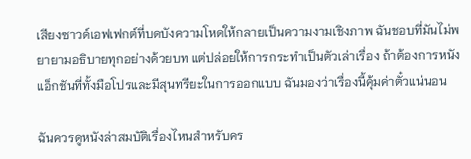เสียงซาวด์เอฟเฟกต์ที่บดบังความโหดให้กลายเป็นความงามเชิงภาพ ฉันชอบที่มันไม่พยายามอธิบายทุกอย่างด้วยบท แต่ปล่อยให้การกระทำเป็นตัวเล่าเรื่อง ถ้าต้องการหนังแอ็กชันที่ทั้งมือโปรและมีสุนทรียะในการออกแบบ ฉันมองว่าเรื่องนี้คุ้มค่าตั๋วแน่นอน

ฉันควรดูหนังล่าสมบัติเรื่องไหนสำหรับคร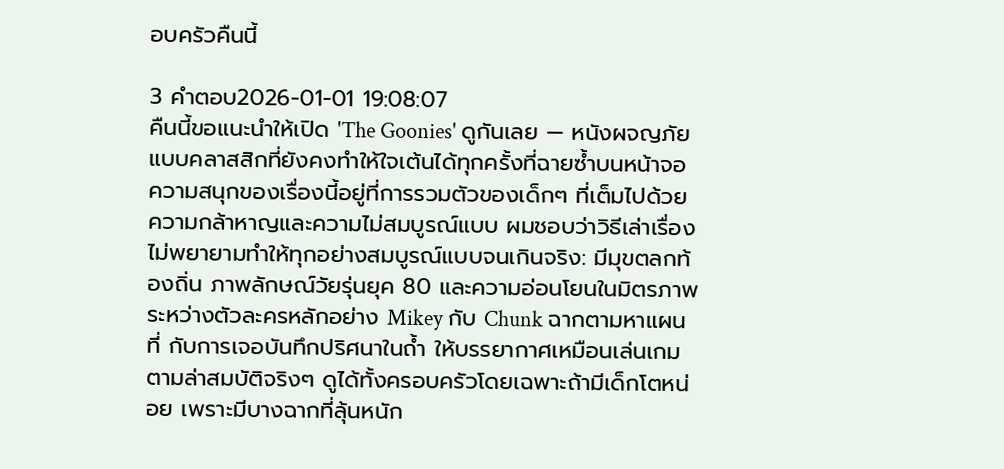อบครัวคืนนี้

3 คำตอบ2026-01-01 19:08:07
คืนนี้ขอแนะนำให้เปิด 'The Goonies' ดูกันเลย — หนังผจญภัยแบบคลาสสิกที่ยังคงทำให้ใจเต้นได้ทุกครั้งที่ฉายซ้ำบนหน้าจอ ความสนุกของเรื่องนี้อยู่ที่การรวมตัวของเด็กๆ ที่เต็มไปด้วยความกล้าหาญและความไม่สมบูรณ์แบบ ผมชอบว่าวิธีเล่าเรื่องไม่พยายามทำให้ทุกอย่างสมบูรณ์แบบจนเกินจริง: มีมุขตลกท้องถิ่น ภาพลักษณ์วัยรุ่นยุค 80 และความอ่อนโยนในมิตรภาพระหว่างตัวละครหลักอย่าง Mikey กับ Chunk ฉากตามหาแผนที่ กับการเจอบันทึกปริศนาในถ้ำ ให้บรรยากาศเหมือนเล่นเกมตามล่าสมบัติจริงๆ ดูได้ทั้งครอบครัวโดยเฉพาะถ้ามีเด็กโตหน่อย เพราะมีบางฉากที่ลุ้นหนัก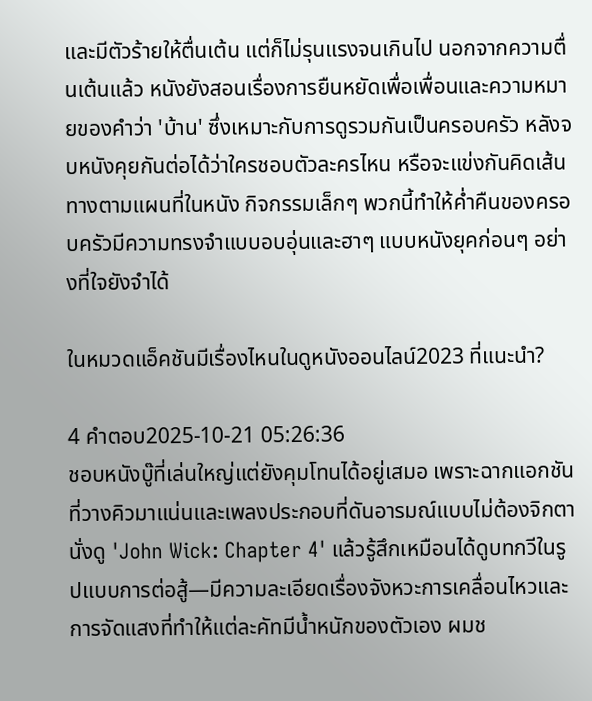และมีตัวร้ายให้ตื่นเต้น แต่ก็ไม่รุนแรงจนเกินไป นอกจากความตื่นเต้นแล้ว หนังยังสอนเรื่องการยืนหยัดเพื่อเพื่อนและความหมายของคำว่า 'บ้าน' ซึ่งเหมาะกับการดูรวมกันเป็นครอบครัว หลังจบหนังคุยกันต่อได้ว่าใครชอบตัวละครไหน หรือจะแข่งกันคิดเส้นทางตามแผนที่ในหนัง กิจกรรมเล็กๆ พวกนี้ทำให้ค่ำคืนของครอบครัวมีความทรงจำแบบอบอุ่นและฮาๆ แบบหนังยุคก่อนๆ อย่างที่ใจยังจำได้

ในหมวดแอ็คชันมีเรื่องไหนในดูหนังออนไลน์2023 ที่แนะนำ?

4 คำตอบ2025-10-21 05:26:36
ชอบหนังบู๊ที่เล่นใหญ่แต่ยังคุมโทนได้อยู่เสมอ เพราะฉากแอกชันที่วางคิวมาแน่นและเพลงประกอบที่ดันอารมณ์แบบไม่ต้องจิกตา นั่งดู 'John Wick: Chapter 4' แล้วรู้สึกเหมือนได้ดูบทกวีในรูปแบบการต่อสู้—มีความละเอียดเรื่องจังหวะการเคลื่อนไหวและการจัดแสงที่ทำให้แต่ละคัทมีน้ำหนักของตัวเอง ผมช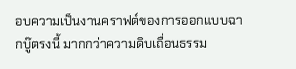อบความเป็นงานคราฟต์ของการออกแบบฉากบู๊ตรงนี้ มากกว่าความดิบเถื่อนธรรม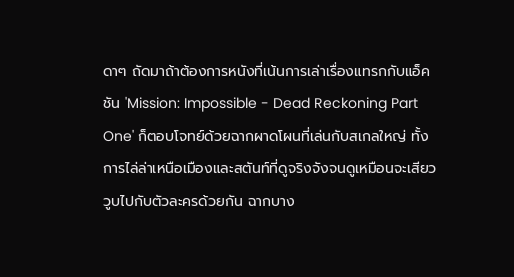ดาๆ ถัดมาถ้าต้องการหนังที่เน้นการเล่าเรื่องแทรกกับแอ็คชัน 'Mission: Impossible - Dead Reckoning Part One' ก็ตอบโจทย์ด้วยฉากผาดโผนที่เล่นกับสเกลใหญ่ ทั้งการไล่ล่าเหนือเมืองและสตันท์ที่ดูจริงจังจนดูเหมือนจะเสียววูบไปกับตัวละครด้วยกัน ฉากบาง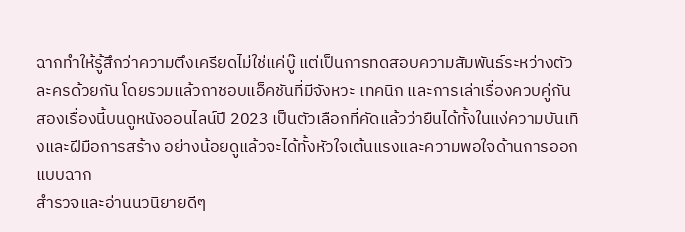ฉากทำให้รู้สึกว่าความตึงเครียดไม่ใช่แค่บู๊ แต่เป็นการทดสอบความสัมพันธ์ระหว่างตัวละครด้วยกัน โดยรวมแล้วถาชอบแอ็คชันที่มีจังหวะ เทคนิก และการเล่าเรื่องควบคู่กัน สองเรื่องนี้บนดูหนังออนไลน์ปี 2023 เป็นตัวเลือกที่คัดแล้วว่ายืนได้ทั้งในแง่ความบันเทิงและฝีมือการสร้าง อย่างน้อยดูแล้วจะได้ทั้งหัวใจเต้นแรงและความพอใจด้านการออกแบบฉาก
สำรวจและอ่านนวนิยายดีๆ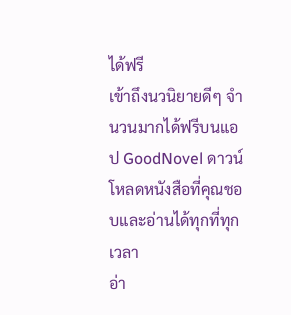ได้ฟรี
เข้าถึงนวนิยายดีๆ จำนวนมากได้ฟรีบนแอป GoodNovel ดาวน์โหลดหนังสือที่คุณชอบและอ่านได้ทุกที่ทุกเวลา
อ่า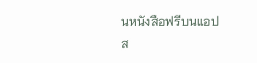นหนังสือฟรีบนแอป
ส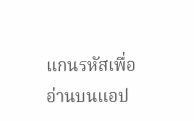แกนรหัสเพื่ออ่านบนแอป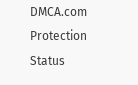DMCA.com Protection Status